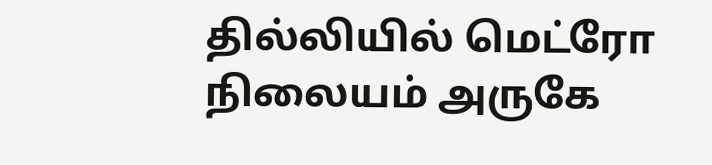தில்லியில் மெட்ரோ நிலையம் அருகே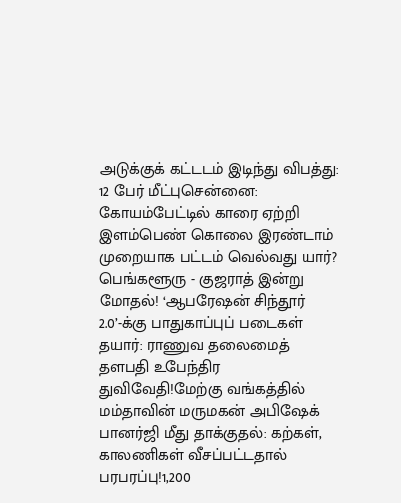அடுக்குக் கட்டடம் இடிந்து விபத்து: 12 பேர் மீட்புசென்னை: கோயம்பேட்டில் காரை ஏற்றி இளம்பெண் கொலை இரண்டாம் முறையாக பட்டம் வெல்வது யார்? பெங்களூரு - குஜராத் இன்று மோதல்! ‘ஆபரேஷன் சிந்தூர் 2.0’-க்கு பாதுகாப்புப் படைகள் தயார்: ராணுவ தலைமைத் தளபதி உபேந்திர துவிவேதி!மேற்கு வங்கத்தில் மம்தாவின் மருமகன் அபிஷேக் பானர்ஜி மீது தாக்குதல்: கற்கள், காலணிகள் வீசப்பட்டதால் பரபரப்பு!1,200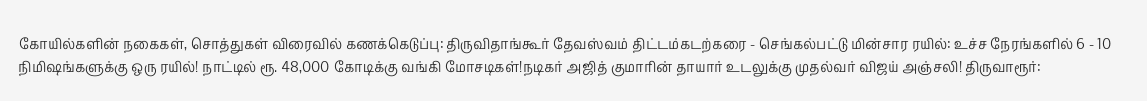கோயில்களின் நகைகள், சொத்துகள் விரைவில் கணக்கெடுப்பு: திருவிதாங்கூர் தேவஸ்வம் திட்டம்கடற்கரை - செங்கல்பட்டு மின்சார ரயில்: உச்ச நேரங்களில் 6 - 10 நிமிஷங்களுக்கு ஒரு ரயில்! நாட்டில் ரூ. 48,000 கோடிக்கு வங்கி மோசடிகள்!நடிகர் அஜித் குமாரின் தாயார் உடலுக்கு முதல்வர் விஜய் அஞ்சலி! திருவாரூர்: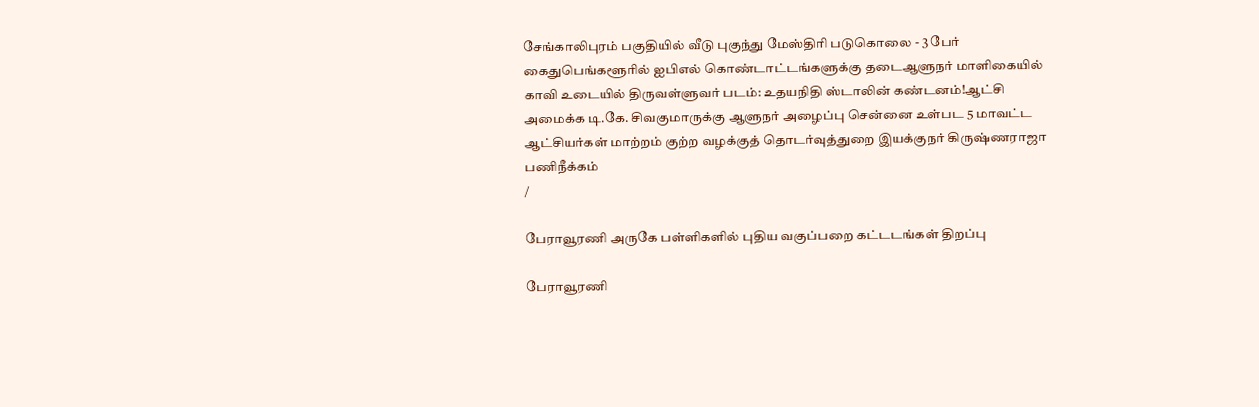சேங்காலிபுரம் பகுதியில் வீடு புகுந்து மேஸ்திரி படுகொலை - 3 பேர் கைதுபெங்களூரில் ஐபிஎல் கொண்டாட்டங்களுக்கு தடைஆளுநர் மாளிகையில் காவி உடையில் திருவள்ளுவர் படம்: உதயநிதி ஸ்டாலின் கண்டனம்!ஆட்சி அமைக்க டி.கே. சிவகுமாருக்கு ஆளுநர் அழைப்பு சென்னை உள்பட 5 மாவட்ட ஆட்சியர்கள் மாற்றம் குற்ற வழக்குத் தொடர்வுத்துறை இயக்குநர் கிருஷ்ணராஜா பணிநீக்கம்
/

பேராவூரணி அருகே பள்ளிகளில் புதிய வகுப்பறை கட்டடங்கள் திறப்பு

பேராவூரணி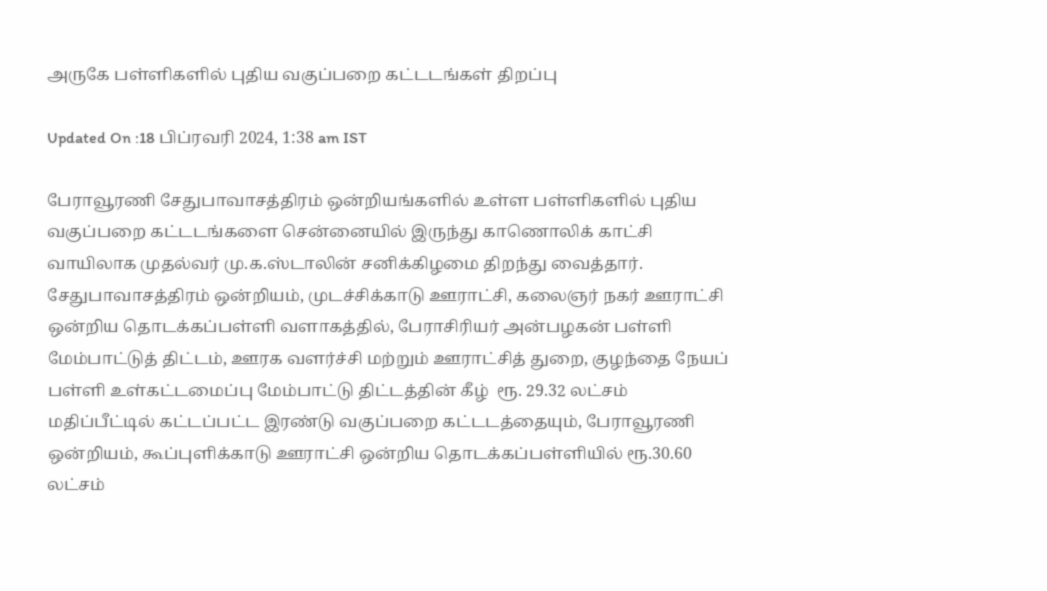அருகே பள்ளிகளில் புதிய வகுப்பறை கட்டடங்கள் திறப்பு

Updated On :18 பிப்ரவரி 2024, 1:38 am IST

பேராவூரணி சேதுபாவாசத்திரம் ஒன்றியங்களில் உள்ள பள்ளிகளில் புதிய வகுப்பறை கட்டடங்களை சென்னையில் இருந்து காணொலிக் காட்சி வாயிலாக முதல்வர் மு.க.ஸ்டாலின் சனிக்கிழமை திறந்து வைத்தார். சேதுபாவாசத்திரம் ஒன்றியம், முடச்சிக்காடு ஊராட்சி, கலைஞர் நகர் ஊராட்சி ஒன்றிய தொடக்கப்பள்ளி வளாகத்தில், பேராசிரியர் அன்பழகன் பள்ளி மேம்பாட்டுத் திட்டம், ஊரக வளர்ச்சி மற்றும் ஊராட்சித் துறை, குழந்தை நேயப் பள்ளி உள்கட்டமைப்பு மேம்பாட்டு திட்டத்தின் கீழ்  ரூ. 29.32 லட்சம் மதிப்பீட்டில் கட்டப்பட்ட இரண்டு வகுப்பறை கட்டடத்தையும், பேராவூரணி ஒன்றியம், கூப்புளிக்காடு ஊராட்சி ஒன்றிய தொடக்கப்பள்ளியில் ரூ.30.60 லட்சம்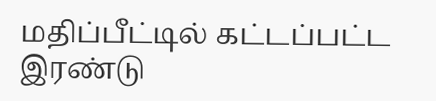மதிப்பீட்டில் கட்டப்பட்ட இரண்டு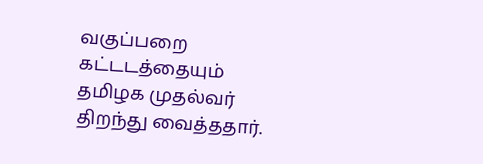வகுப்பறை கட்டடத்தையும் தமிழக முதல்வர் திறந்து வைத்ததார்.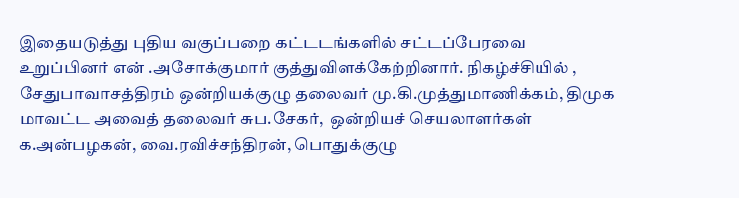இதையடுத்து புதிய வகுப்பறை கட்டடங்களில் சட்டப்பேரவை உறுப்பினர் என் .அசோக்குமார் குத்துவிளக்கேற்றினார். நிகழ்ச்சியில் ,  சேதுபாவாசத்திரம் ஒன்றியக்குழு தலைவர் மு.கி.முத்துமாணிக்கம், திமுக மாவட்ட அவைத் தலைவர் சுப.சேகர்,  ஒன்றியச் செயலாளர்கள் க.அன்பழகன், வை.ரவிச்சந்திரன், பொதுக்குழு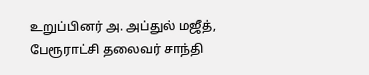உறுப்பினர் அ. அப்துல் மஜீத், பேரூராட்சி தலைவர் சாந்தி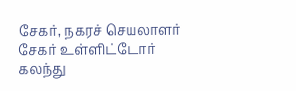சேகர், நகரச் செயலாளர் சேகர் உள்ளிட்டோர் கலந்து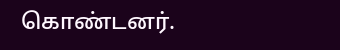கொண்டனர்.